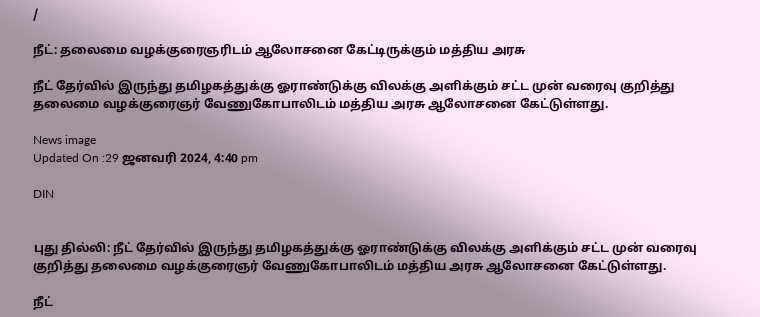/

நீட்: தலைமை வழக்குரைஞரிடம் ஆலோசனை கேட்டிருக்கும் மத்திய அரசு

நீட் தேர்வில் இருந்து தமிழகத்துக்கு ஓராண்டுக்கு விலக்கு அளிக்கும் சட்ட முன் வரைவு குறித்து தலைமை வழக்குரைஞர் வேணுகோபாலிடம் மத்திய அரசு ஆலோசனை கேட்டுள்ளது.

News image
Updated On :29 ஜனவரி 2024, 4:40 pm

DIN


புது தில்லி: நீட் தேர்வில் இருந்து தமிழகத்துக்கு ஓராண்டுக்கு விலக்கு அளிக்கும் சட்ட முன் வரைவு குறித்து தலைமை வழக்குரைஞர் வேணுகோபாலிடம் மத்திய அரசு ஆலோசனை கேட்டுள்ளது.

நீட்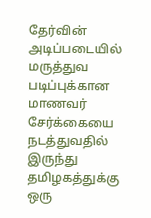தேர்வின் அடிப்படையில் மருத்துவ படிப்புக்கான மாணவர் சேர்க்கையை நடத்துவதில் இருந்து தமிழகத்துக்கு ஒரு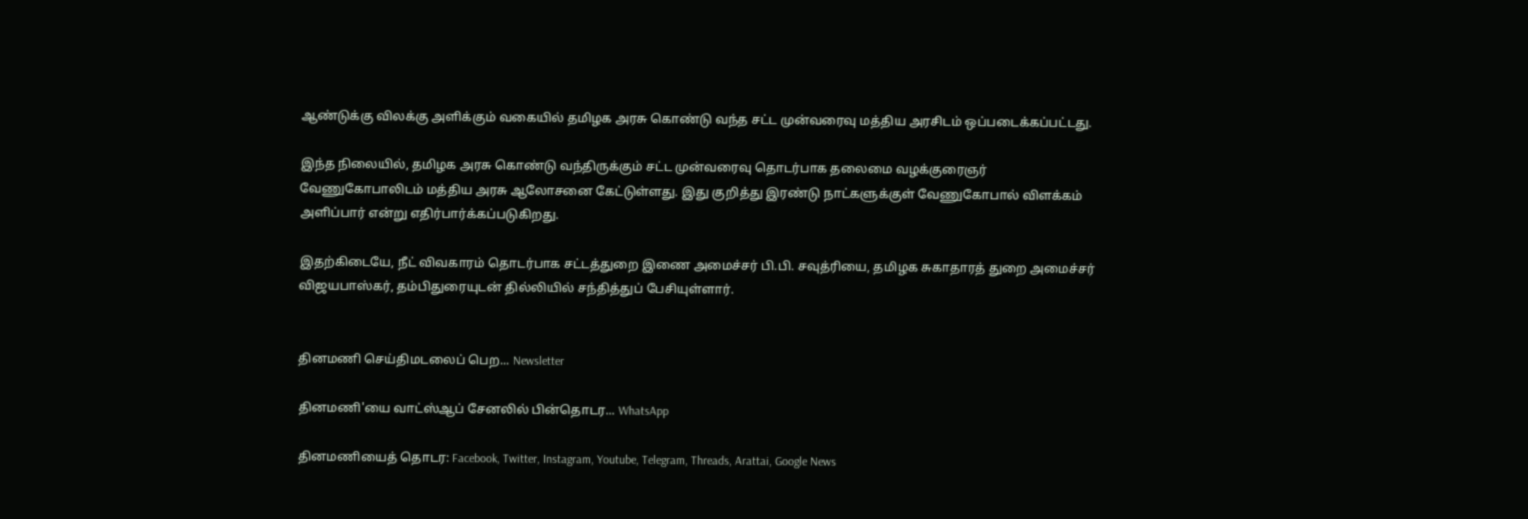ஆண்டுக்கு விலக்கு அளிக்கும் வகையில் தமிழக அரசு கொண்டு வந்த சட்ட முன்வரைவு மத்திய அரசிடம் ஒப்படைக்கப்பட்டது.

இந்த நிலையில், தமிழக அரசு கொண்டு வந்திருக்கும் சட்ட முன்வரைவு தொடர்பாக தலைமை வழக்குரைஞர் வேணுகோபாலிடம் மத்திய அரசு ஆலோசனை கேட்டுள்ளது. இது குறித்து இரண்டு நாட்களுக்குள் வேணுகோபால் விளக்கம் அளிப்பார் என்று எதிர்பார்க்கப்படுகிறது.

இதற்கிடையே, நீட் விவகாரம் தொடர்பாக சட்டத்துறை இணை அமைச்சர் பி.பி. சவுத்ரியை, தமிழக சுகாதாரத் துறை அமைச்சர் விஜயபாஸ்கர், தம்பிதுரையுடன் தில்லியில் சந்தித்துப் பேசியுள்ளார்.


தினமணி செய்திமடலைப் பெற... Newsletter

தினமணி'யை வாட்ஸ்ஆப் சேனலில் பின்தொடர... WhatsApp

தினமணியைத் தொடர: Facebook, Twitter, Instagram, Youtube, Telegram, Threads, Arattai, Google News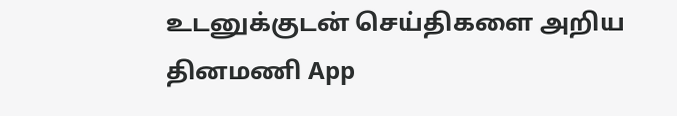உடனுக்குடன் செய்திகளை அறிய தினமணி App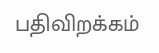பதிவிறக்கம்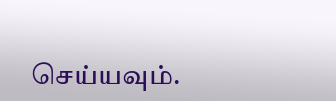செய்யவும்.